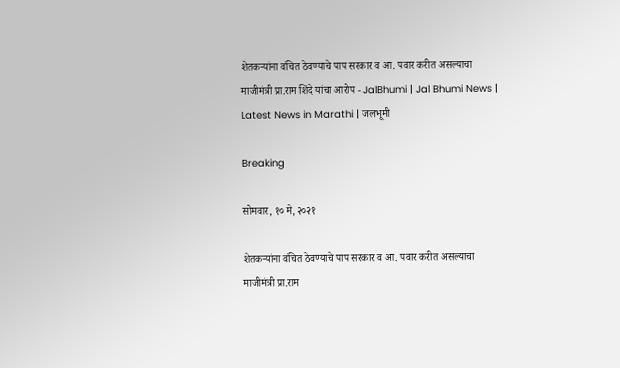शेतकऱ्यांना वंचित ठेवण्याचे पाप सरकार व आ. पवार करीत असल्याचा माजीमंत्री प्रा.राम शिंदे यांचा आरोप - JalBhumi | Jal Bhumi News | Latest News in Marathi | जलभूमी

Breaking

सोमवार, १० मे, २०२१

शेतकऱ्यांना वंचित ठेवण्याचे पाप सरकार व आ. पवार करीत असल्याचा माजीमंत्री प्रा.राम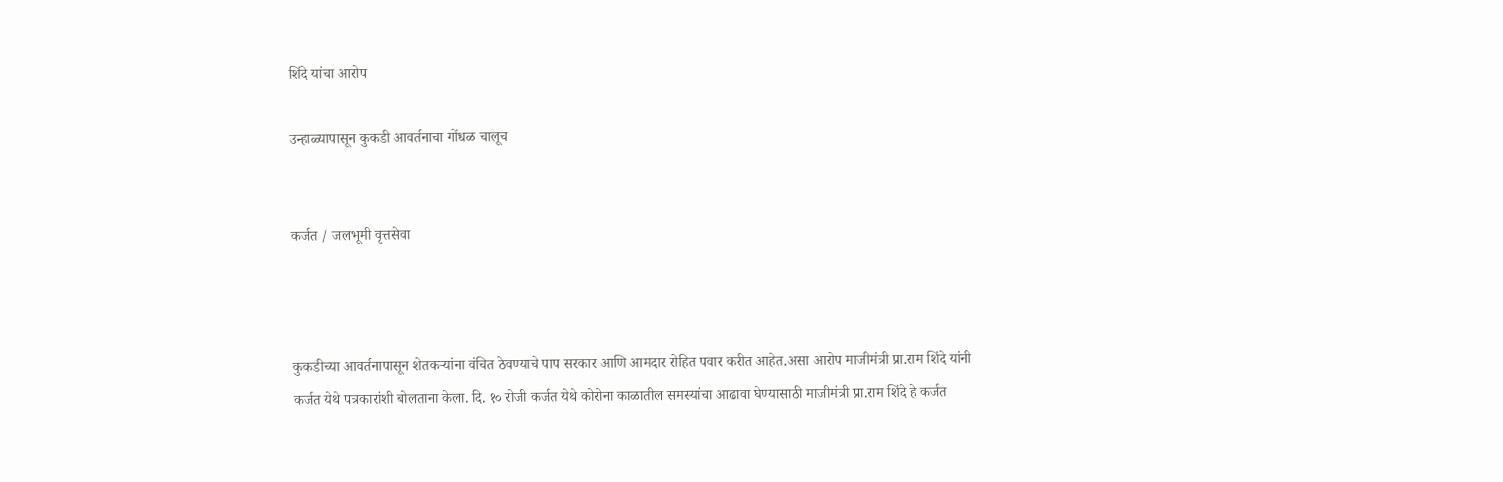शिंदे यांचा आरोप

उन्हाळ्यापासून कुकडी आवर्तनाचा गोंधळ चालूच


कर्जत / जलभूमी वृत्तसेवा



कुकडीच्या आवर्तनापासून शेतकऱ्यांना वंचित ठेवण्याचे पाप सरकार आणि आमदार रोहित पवार करीत आहेत.असा आरोप माजीमंत्री प्रा.राम शिंदे यांनी कर्जत येथे पत्रकारांशी बोलताना केला. दि. १० रोजी कर्जत येथे कोरोना काळातील समस्यांचा आढावा घेण्यासाठी माजीमंत्री प्रा.राम शिंदे हे कर्जत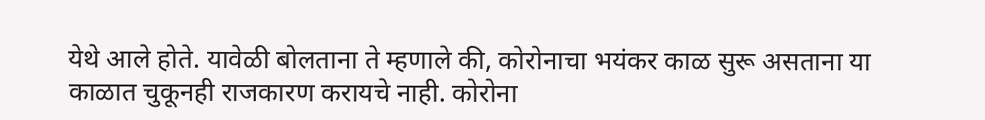येथे आले होते. यावेळी बोलताना ते म्हणाले की, कोरोनाचा भयंकर काळ सुरू असताना या काळात चुकूनही राजकारण करायचे नाही. कोरोना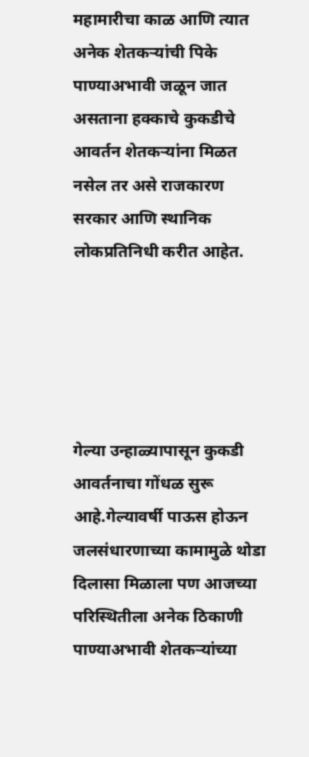महामारीचा काळ आणि त्यात अनेक शेतकऱ्यांची पिके पाण्याअभावी जळून जात असताना हक्काचे कुकडीचे आवर्तन शेतकऱ्यांना मिळत नसेल तर असे राजकारण सरकार आणि स्थानिक लोकप्रतिनिधी करीत आहेत.





गेल्या उन्हाळ्यापासून कुकडी आवर्तनाचा गोंधळ सुरू आहे.गेल्यावर्षी पाऊस होऊन जलसंधारणाच्या कामामुळे थोडा दिलासा मिळाला पण आजच्या परिस्थितीला अनेक ठिकाणी पाण्याअभावी शेतकऱ्यांच्या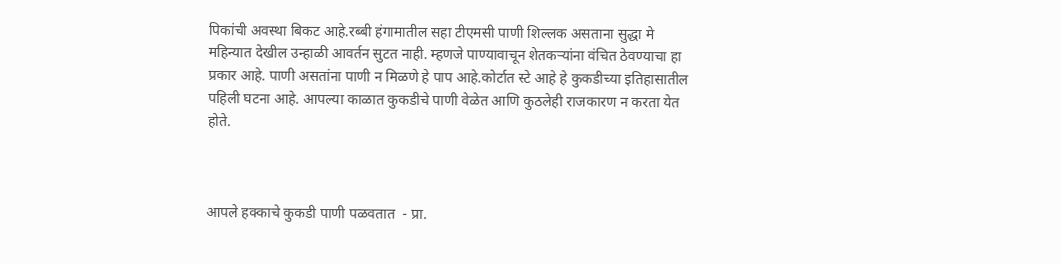पिकांची अवस्था बिकट आहे.रब्बी हंगामातील सहा टीएमसी पाणी शिल्लक असताना सुद्धा मे महिन्यात देखील उन्हाळी आवर्तन सुटत नाही. म्हणजे पाण्यावाचून शेतकऱ्यांना वंचित ठेवण्याचा हा प्रकार आहे. पाणी असतांना पाणी न मिळणे हे पाप आहे.कोर्टात स्टे आहे हे कुकडीच्या इतिहासातील पहिली घटना आहे. आपल्या काळात कुकडीचे पाणी वेळेत आणि कुठलेही राजकारण न करता येत होते.



आपले हक्काचे कुकडी पाणी पळवतात  - प्रा.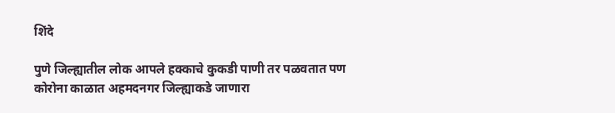शिंदे

पुणे जिल्ह्यातील लोक आपले हक्काचे कुकडी पाणी तर पळवतात पण कोरोना काळात अहमदनगर जिल्ह्याकडे जाणारा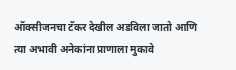ऑक्सीजनचा टॅकर देखील अडविला जातो आणि त्या अभावी अनेकांना प्राणाला मुकावे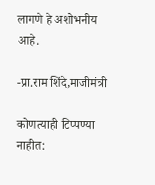लागणे हे अशोभनीय आहे.

-प्रा.राम शिंदे,माजीमंत्री

कोणत्याही टिप्पण्‍या नाहीत: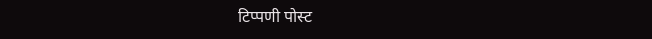टिप्पणी पोस्ट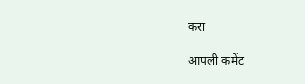करा

आपली कमेंट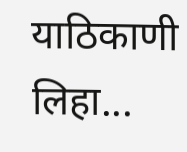याठिकाणी लिहा...